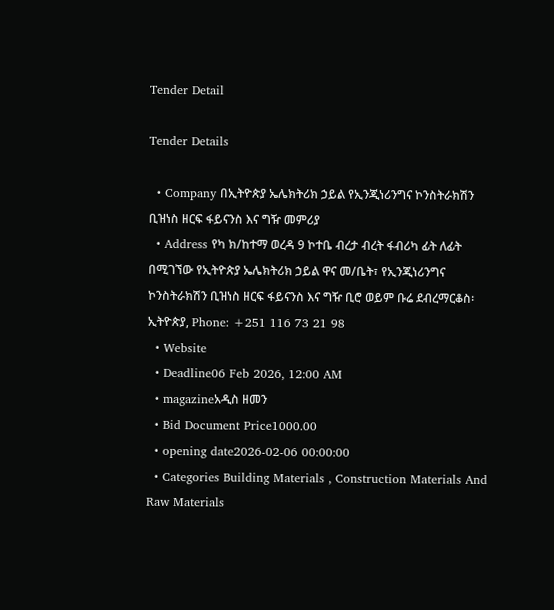Tender Detail

Tender Details

  • Company በኢትዮጵያ ኤሌክትሪክ ኃይል የኢንጂነሪንግና ኮንስትራክሽን ቢዝነስ ዘርፍ ፋይናንስ እና ግዥ መምሪያ
  • Address የካ ክ/ከተማ ወረዳ 9 ኮተቤ ብረታ ብረት ፋብሪካ ፊት ለፊት በሚገኘው የኢትዮጵያ ኤሌክትሪክ ኃይል ዋና መ/ቤት፣ የኢንጂነሪንግና ኮንስትራክሽን ቢዝነስ ዘርፍ ፋይናንስ እና ግዥ ቢሮ ወይም ቡሬ ደብረማርቆስ፡ ኢትዮጵያ, Phone: +251 116 73 21 98
  • Website
  • Deadline06 Feb 2026, 12:00 AM
  • magazineአዲስ ዘመን
  • Bid Document Price1000.00
  • opening date2026-02-06 00:00:00
  • Categories Building Materials , Construction Materials And Raw Materials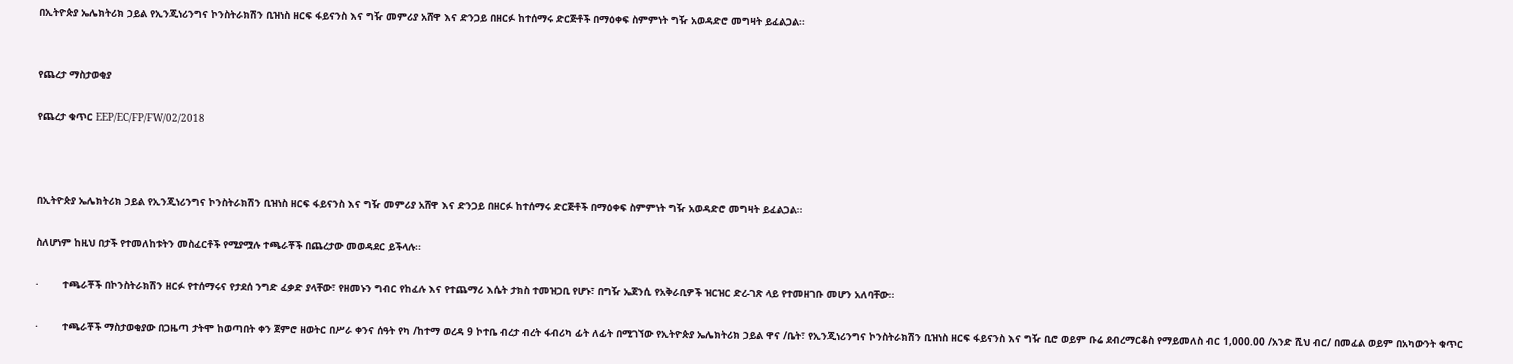በኢትዮጵያ ኤሌክትሪክ ኃይል የኢንጂነሪንግና ኮንስትራክሽን ቢዝነስ ዘርፍ ፋይናንስ እና ግዥ መምሪያ አሸዋ እና ድንጋይ በዘርፉ ከተሰማሩ ድርጅቶች በማዕቀፍ ስምምነት ግዥ አወዳድሮ መግዛት ይፈልጋል፡፡


የጨረታ ማስታወቂያ

የጨረታ ቁጥር EEP/EC/FP/FW/02/2018



በኢትዮጵያ ኤሌክትሪክ ኃይል የኢንጂነሪንግና ኮንስትራክሽን ቢዝነስ ዘርፍ ፋይናንስ እና ግዥ መምሪያ አሸዋ እና ድንጋይ በዘርፉ ከተሰማሩ ድርጅቶች በማዕቀፍ ስምምነት ግዥ አወዳድሮ መግዛት ይፈልጋል፡፡

ስለሆነም ከዚህ በታች የተመለከቱትን መስፈርቶች የሚያሟሉ ተጫራቾች በጨረታው መወዳደር ይችላሉ፡፡

·        ተጫራቾች በኮንስትራክሽን ዘርፉ የተሰማሩና የታደሰ ንግድ ፈቃድ ያላቸው፣ የዘመኑን ግብር የከፈሉ እና የተጨማሪ እሴት ታክስ ተመዝጋቢ የሆኑ፣ በግዥ ኤጀንሲ የአቅራቢዎች ዝርዝር ድረ-ገጽ ላይ የተመዘገቡ መሆን አለባቸው፡፡

·        ተጫራቾች ማስታወቂያው በጋዜጣ ታትሞ ከወጣበት ቀን ጀምሮ ዘወትር በሥራ ቀንና ሰዓት የካ /ከተማ ወረዳ 9 ኮተቤ ብረታ ብረት ፋብሪካ ፊት ለፊት በሚገኘው የኢትዮጵያ ኤሌክትሪክ ኃይል ዋና /ቤት፣ የኢንጂነሪንግና ኮንስትራክሽን ቢዝነስ ዘርፍ ፋይናንስ እና ግዥ ቢሮ ወይም ቡሬ ደብረማርቆስ የማይመለስ ብር 1,000.00 /አንድ ሺህ ብር/ በመፈል ወይም በአካውንት ቁጥር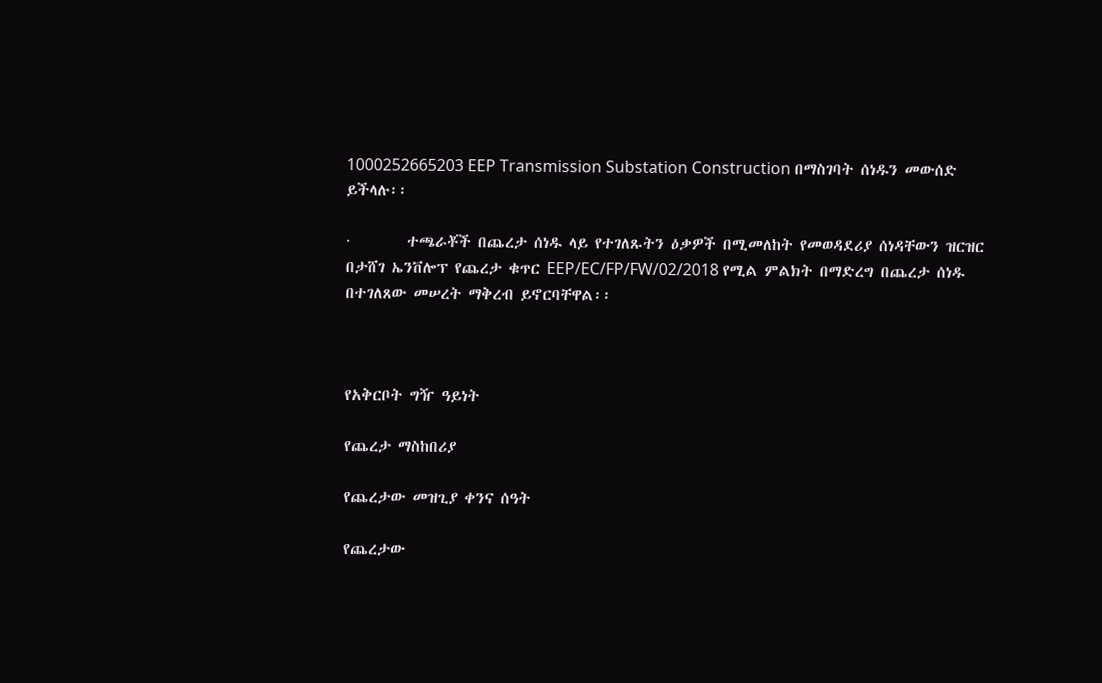1000252665203 EEP Transmission Substation Construction በማስገባት ሰነዱን መውሰድ ይችላሉ፡፡

·        ተጫራቾች በጨረታ ሰነዱ ላይ የተገለጹትን ዕቃዎች በሚመለከት የመወዳደሪያ ሰነዳቸውን ዝርዝር በታሸገ ኤንቨሎፕ የጨረታ ቁጥር EEP/EC/FP/FW/02/2018 የሚል ምልክት በማድረግ በጨረታ ሰነዱ በተገለጸው መሠረት ማቅረብ ይኖርባቸዋል፡፡



የአቅርቦት ግዥ ዓይነት

የጨረታ ማስከበሪያ

የጨረታው መዝጊያ ቀንና ሰዓት

የጨረታው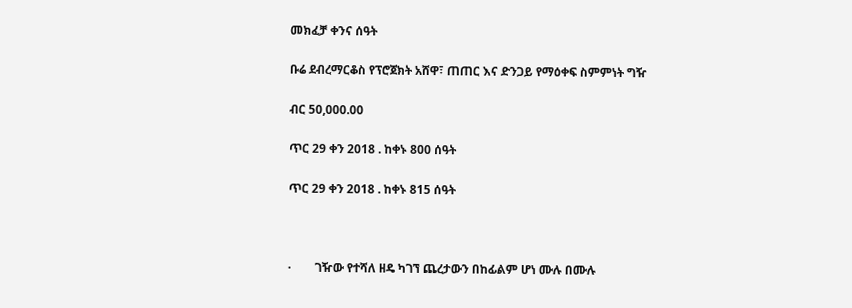መክፈቻ ቀንና ሰዓት

ቡሬ ደብረማርቆስ የፕሮጀክት አሸዋ፣ ጠጠር እና ድንጋይ የማዕቀፍ ስምምነት ግዥ

ብር 50,000.00

ጥር 29 ቀን 2018 . ከቀኑ 800 ሰዓት

ጥር 29 ቀን 2018 . ከቀኑ 815 ሰዓት



·        ገዥው የተሻለ ዘዴ ካገኘ ጨረታውን በከፊልም ሆነ ሙሉ በሙሉ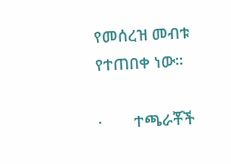የመሰረዝ መብቱ የተጠበቀ ነው፡፡

·        ተጫራቾች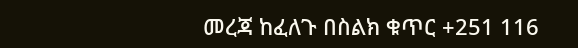መረጃ ከፈለጉ በስልክ ቁጥር +251 116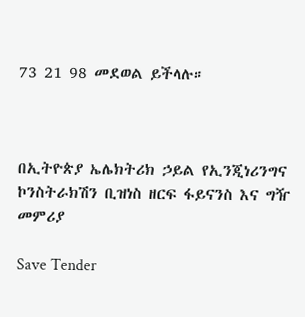73 21 98 መደወል ይችላሉ።



በኢትዮጵያ ኤሌክትሪክ ኃይል የኢንጂነሪንግና ኮንስትራክሽን ቢዝነስ ዘርፍ ፋይናንስ እና ግዥ መምሪያ

Save Tender